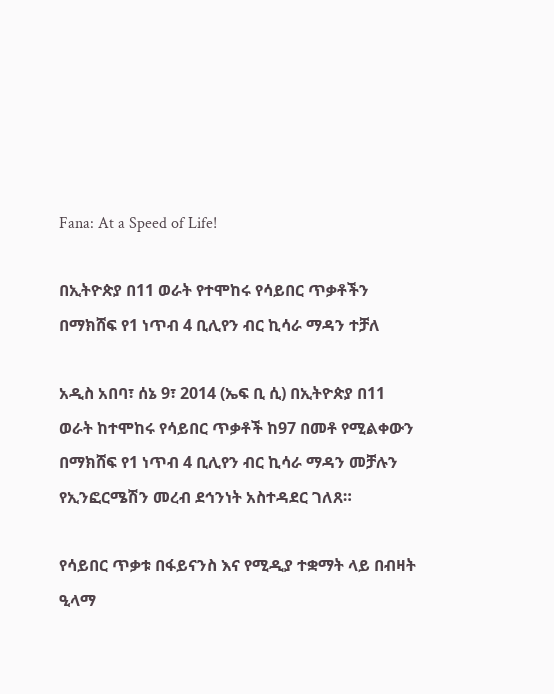Fana: At a Speed of Life!

በኢትዮጵያ በ11 ወራት የተሞከሩ የሳይበር ጥቃቶችን በማክሸፍ የ1 ነጥብ 4 ቢሊየን ብር ኪሳራ ማዳን ተቻለ

አዲስ አበባ፣ ሰኔ 9፣ 2014 (ኤፍ ቢ ሲ) በኢትዮጵያ በ11 ወራት ከተሞከሩ የሳይበር ጥቃቶች ከ97 በመቶ የሚልቀውን በማክሸፍ የ1 ነጥብ 4 ቢሊየን ብር ኪሳራ ማዳን መቻሉን የኢንፎርሜሽን መረብ ደኅንነት አስተዳደር ገለጸ።

የሳይበር ጥቃቱ በፋይናንስ እና የሚዲያ ተቋማት ላይ በብዛት ዒላማ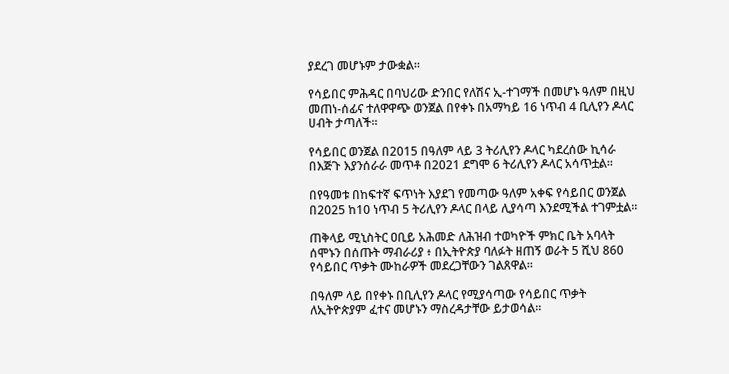ያደረገ መሆኑም ታውቋል።

የሳይበር ምሕዳር በባህሪው ድንበር የለሽና ኢ-ተገማች በመሆኑ ዓለም በዚህ መጠነ-ሰፊና ተለዋዋጭ ወንጀል በየቀኑ በአማካይ 16 ነጥብ 4 ቢሊየን ዶላር ሀብት ታጣለች።

የሳይበር ወንጀል በ2015 በዓለም ላይ 3 ትሪሊየን ዶላር ካደረሰው ኪሳራ በእጅጉ እያንሰራራ መጥቶ በ2021 ደግሞ 6 ትሪሊየን ዶላር አሳጥቷል።

በየዓመቱ በከፍተኛ ፍጥነት እያደገ የመጣው ዓለም አቀፍ የሳይበር ወንጀል በ2025 ከ10 ነጥብ 5 ትሪሊየን ዶላር በላይ ሊያሳጣ እንደሚችል ተገምቷል።

ጠቅላይ ሚኒስትር ዐቢይ አሕመድ ለሕዝብ ተወካዮች ምክር ቤት አባላት ሰሞኑን በሰጡት ማብራሪያ ፥ በኢትዮጵያ ባለፉት ዘጠኝ ወራት 5 ሺህ 860 የሳይበር ጥቃት ሙከራዎች መደረጋቸውን ገልጸዋል፡፡

በዓለም ላይ በየቀኑ በቢሊየን ዶላር የሚያሳጣው የሳይበር ጥቃት ለኢትዮጵያም ፈተና መሆኑን ማስረዳታቸው ይታወሳል።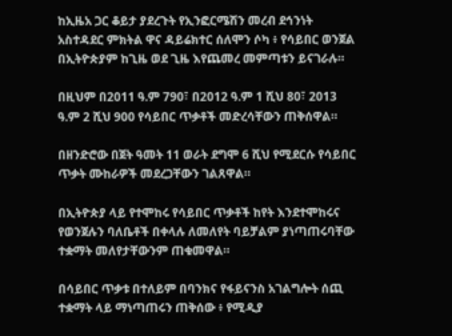ከኢዜአ ጋር ቆይታ ያደረጉት የኢንፎርሜሽን መረብ ደኅንነት አስተዳደር ምክትል ዋና ዳይሬክተር ሰለሞን ሶካ ፥ የሳይበር ወንጀል በኢትዮጵያም ከጊዜ ወደ ጊዜ እየጨመረ መምጣቱን ይናገራሉ።

በዚህም በ2011 ዓ.ም 790፣ በ2012 ዓ.ም 1 ሺህ 80፣ 2013 ዓ.ም 2 ሺህ 900 የሳይበር ጥቃቶች መድረሳቸውን ጠቅሰዋል።

በዘንድሮው በጀት ዓመት 11 ወራት ደግሞ 6 ሺህ የሚደርሱ የሳይበር ጥቃት ሙከራዎች መደረጋቸውን ገልጸዋል።

በኢትዮጵያ ላይ የተሞከሩ የሳይበር ጥቃቶች ከየት እንደተሞከሩና የወንጀሉን ባለቤቶች በቀላሉ ለመለየት ባይቻልም ያነጣጠሩባቸው ተቋማት መለየታቸውንም ጠቁመዋል።

በሳይበር ጥቃቱ በተለይም በባንክና የፋይናንስ አገልግሎት ሰጪ ተቋማት ላይ ማነጣጠሩን ጠቅሰው ፥ የሚዲያ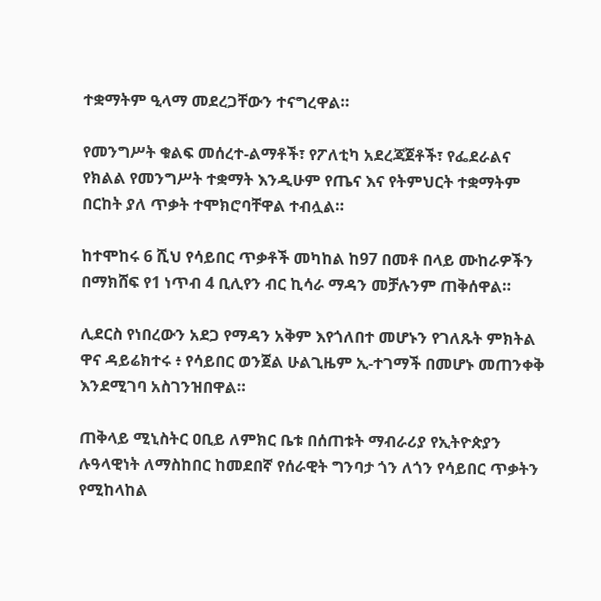ተቋማትም ዒላማ መደረጋቸውን ተናግረዋል።

የመንግሥት ቁልፍ መሰረተ-ልማቶች፣ የፖለቲካ አደረጃጀቶች፣ የፌደራልና የክልል የመንግሥት ተቋማት እንዲሁም የጤና እና የትምህርት ተቋማትም በርከት ያለ ጥቃት ተሞክሮባቸዋል ተብሏል።

ከተሞከሩ 6 ሺህ የሳይበር ጥቃቶች መካከል ከ97 በመቶ በላይ ሙከራዎችን በማክሸፍ የ1 ነጥብ 4 ቢሊየን ብር ኪሳራ ማዳን መቻሉንም ጠቅሰዋል።

ሊደርስ የነበረውን አደጋ የማዳን አቅም እየጎለበተ መሆኑን የገለጹት ምክትል ዋና ዳይሬክተሩ ፥ የሳይበር ወንጀል ሁልጊዜም ኢ-ተገማች በመሆኑ መጠንቀቅ እንደሚገባ አስገንዝበዋል።

ጠቅላይ ሚኒስትር ዐቢይ ለምክር ቤቱ በሰጠቱት ማብራሪያ የኢትዮጵያን ሉዓላዊነት ለማስከበር ከመደበኛ የሰራዊት ግንባታ ጎን ለጎን የሳይበር ጥቃትን የሚከላከል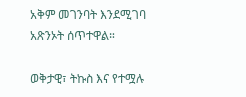አቅም መገንባት እንደሚገባ አጽንኦት ሰጥተዋል።

ወቅታዊ፣ ትኩስ እና የተሟሉ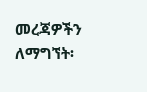መረጃዎችን ለማግኘት፡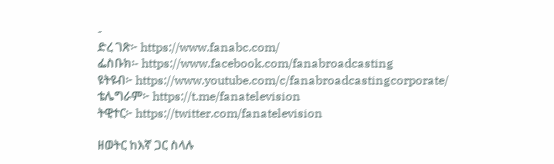-
ድረ ገጽ፦ https://www.fanabc.com/
ፌስቡክ፡- https://www.facebook.com/fanabroadcasting
ዩትዩብ፦ https://www.youtube.com/c/fanabroadcastingcorporate/
ቴሌግራም፦ https://t.me/fanatelevision
ትዊተር፦ https://twitter.com/fanatelevision

ዘወትር ከእኛ ጋር ስላሉ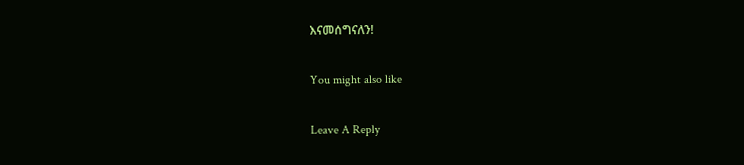እናመሰግናለን!

You might also like

Leave A Reply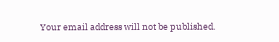Your email address will not be published.